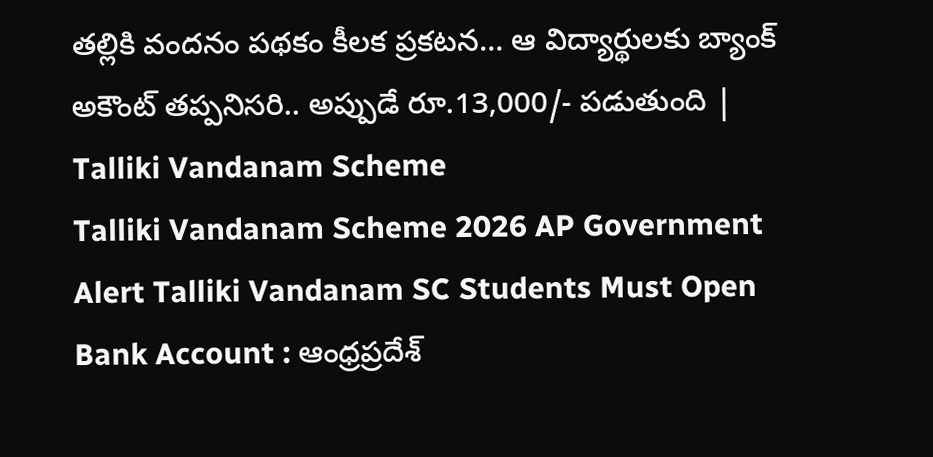తల్లికి వందనం పథకం కీలక ప్రకటన… ఆ విద్యార్థులకు బ్యాంక్ అకౌంట్ తప్పనిసరి.. అప్పుడే రూ.13,000/- పడుతుంది | Talliki Vandanam Scheme
Talliki Vandanam Scheme 2026 AP Government Alert Talliki Vandanam SC Students Must Open Bank Account : ఆంధ్రప్రదేశ్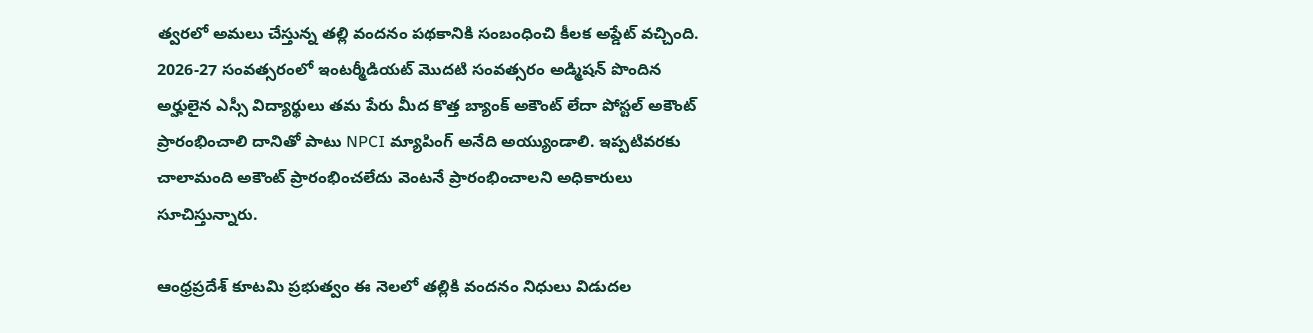త్వరలో అమలు చేస్తున్న తల్లి వందనం పథకానికి సంబంధించి కీలక అప్డేట్ వచ్చింది. 2026-27 సంవత్సరంలో ఇంటర్మీడియట్ మొదటి సంవత్సరం అడ్మిషన్ పొందిన అర్హులైన ఎస్సీ విద్యార్థులు తమ పేరు మీద కొత్త బ్యాంక్ అకౌంట్ లేదా పోస్టల్ అకౌంట్ ప్రారంభించాలి దానితో పాటు NPCI మ్యాపింగ్ అనేది అయ్యుండాలి. ఇప్పటివరకు చాలామంది అకౌంట్ ప్రారంభించలేదు వెంటనే ప్రారంభించాలని అధికారులు సూచిస్తున్నారు.

ఆంధ్రప్రదేశ్ కూటమి ప్రభుత్వం ఈ నెలలో తల్లికి వందనం నిధులు విడుదల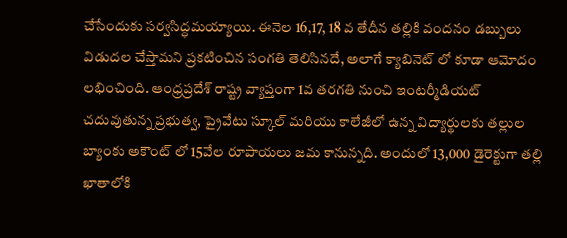చేసేందుకు సర్వసిద్ధమయ్యాయి. ఈనెల 16,17, 18 వ తేదీన తల్లికి వందనం డబ్బులు విడుదల చేస్తామని ప్రకటించిన సంగతి తెలిసినదే, అలాగే క్యాబినెట్ లో కూడా ఆమోదం లభించింది. ఆంధ్రప్రదేశ్ రాష్ట్ర వ్యాప్తంగా 1వ తరగతి నుంచి ఇంటర్మీడియట్ చదువుతున్న ప్రభుత్వ, ప్రైవేటు స్కూల్ మరియు కాలేజీలో ఉన్న విద్యార్థులకు తల్లుల బ్యాంకు అకౌంట్ లో 15వేల రూపాయలు జమ కానున్నది. అందులో 13,000 డైరెక్టుగా తల్లి ఖాతాలోకి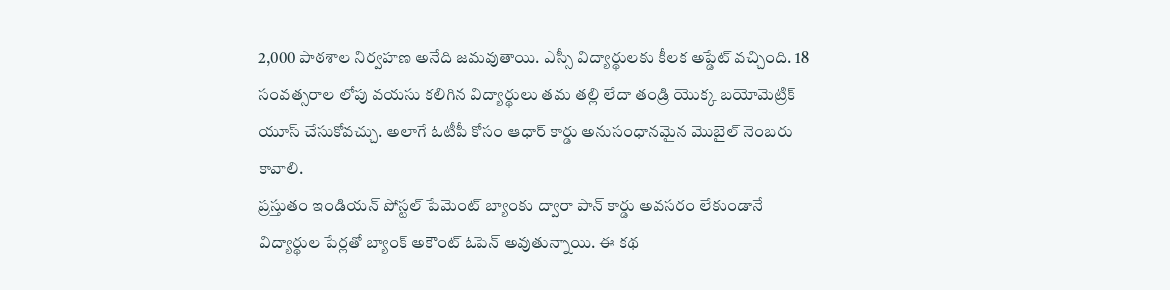2,000 పాఠశాల నిర్వహణ అనేది జమవుతాయి. ఎస్సీ విద్యార్థులకు కీలక అప్డేట్ వచ్చింది. 18 సంవత్సరాల లోపు వయసు కలిగిన విద్యార్థులు తమ తల్లి లేదా తండ్రి యొక్క బయోమెట్రిక్ యూస్ చేసుకోవచ్చు. అలాగే ఓటీపీ కోసం ఆధార్ కార్డు అనుసంధానమైన మొబైల్ నెంబరు కావాలి.
ప్రస్తుతం ఇండియన్ పోస్టల్ పేమెంట్ బ్యాంకు ద్వారా పాన్ కార్డు అవసరం లేకుండానే విద్యార్థుల పేర్లతో బ్యాంక్ అకౌంట్ ఓపెన్ అవుతున్నాయి. ఈ కథ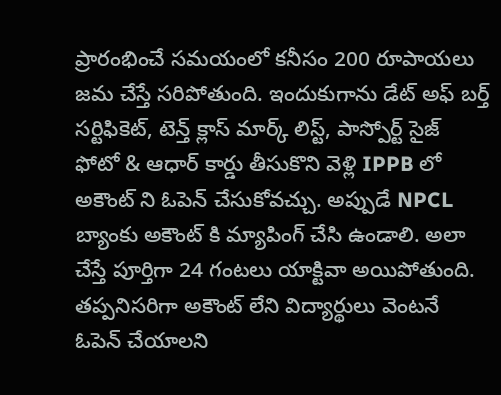ప్రారంభించే సమయంలో కనీసం 200 రూపాయలు జమ చేస్తే సరిపోతుంది. ఇందుకుగాను డేట్ అఫ్ బర్త్ సర్టిఫికెట్, టెన్త్ క్లాస్ మార్క్ లిస్ట్, పాస్పోర్ట్ సైజ్ ఫోటో & ఆధార్ కార్డు తీసుకొని వెళ్లి IPPB లో అకౌంట్ ని ఓపెన్ చేసుకోవచ్చు. అప్పుడే NPCL బ్యాంకు అకౌంట్ కి మ్యాపింగ్ చేసి ఉండాలి. అలా చేస్తే పూర్తిగా 24 గంటలు యాక్టివా అయిపోతుంది. తప్పనిసరిగా అకౌంట్ లేని విద్యార్థులు వెంటనే ఓపెన్ చేయాలని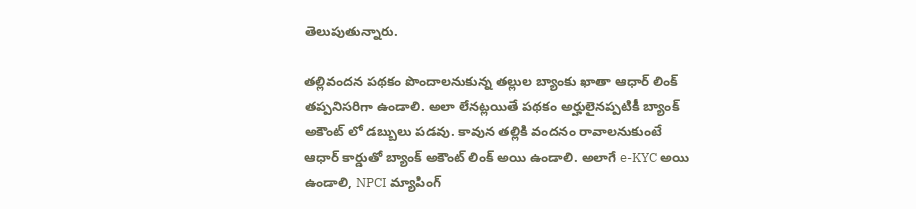తెలుపుతున్నారు.

తల్లివందన పథకం పొందాలనుకున్న తల్లుల బ్యాంకు ఖాతా ఆధార్ లింక్ తప్పనిసరిగా ఉండాలి. అలా లేనట్లయితే పథకం అర్హులైనప్పటికీ బ్యాంక్ అకౌంట్ లో డబ్బులు పడవు. కావున తల్లికి వందనం రావాలనుకుంటే ఆధార్ కార్డుతో బ్యాంక్ అకౌంట్ లింక్ అయి ఉండాలి. అలాగే e-KYC అయి ఉండాలి, NPCI మ్యాపింగ్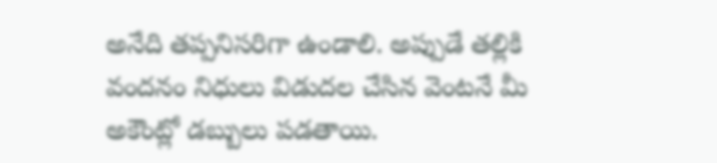అనేది తప్పనిసరిగా ఉండాలి. అప్పుడే తల్లికి వందనం నిధులు విడుదల చేసిన వెంటనే మీ అకౌంట్లో డబ్బులు పడతాయి.